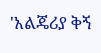'አልጄሪያ ቅኝ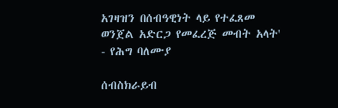አገዛዝን በሰብዓዊነት ላይ የተፈጸመ ወንጀል አድርጋ የመፈረጅ መብት አላት' - የሕግ ባለሙያ

ሰብስክራይብ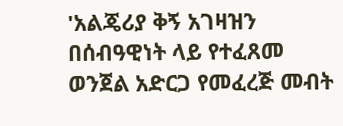'አልጄሪያ ቅኝ አገዛዝን በሰብዓዊነት ላይ የተፈጸመ ወንጀል አድርጋ የመፈረጅ መብት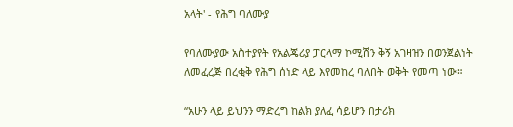አላት' - የሕግ ባለሙያ

የባለሙያው አስተያየት የአልጄሪያ ፓርላማ ኮሚሽን ቅኝ አገዛዝን በወንጀልነት ለመፈረጅ በረቂቅ የሕግ ሰነድ ላይ እየመከረ ባለበት ወቅት የመጣ ነው።

“አሁን ላይ ይህንን ማድረግ ከልክ ያለፈ ሳይሆን በታሪክ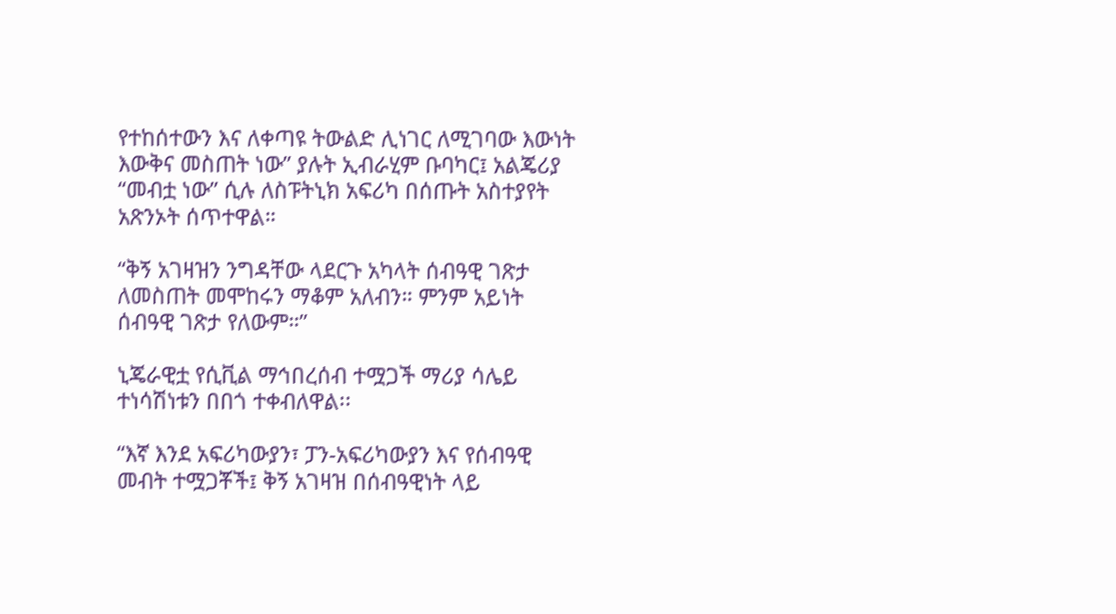የተከሰተውን እና ለቀጣዩ ትውልድ ሊነገር ለሚገባው እውነት እውቅና መስጠት ነው” ያሉት ኢብራሂም ቡባካር፤ አልጄሪያ “መብቷ ነው” ሲሉ ለስፑትኒክ አፍሪካ በሰጡት አስተያየት አጽንኦት ሰጥተዋል።

“ቅኝ አገዛዝን ንግዳቸው ላደርጉ አካላት ሰብዓዊ ገጽታ ለመስጠት መሞከሩን ማቆም አለብን። ምንም አይነት ሰብዓዊ ገጽታ የለውም።”

ኒጄራዊቷ የሲቪል ማኅበረሰብ ተሟጋች ማሪያ ሳሌይ ተነሳሽነቱን በበጎ ተቀብለዋል፡፡

“እኛ እንደ አፍሪካውያን፣ ፓን-አፍሪካውያን እና የሰብዓዊ መብት ተሟጋቾች፤ ቅኝ አገዛዝ በሰብዓዊነት ላይ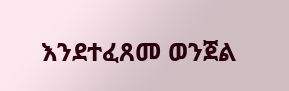እንደተፈጸመ ወንጀል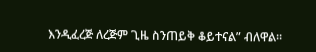እንዲፈረጅ ለረጅም ጊዜ ስንጠይቅ ቆይተናል” ብለዋል።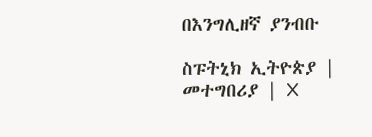በእንግሊዘኛ ያንብቡ

ስፑትኒክ ኢትዮጵያ | መተግበሪያ | X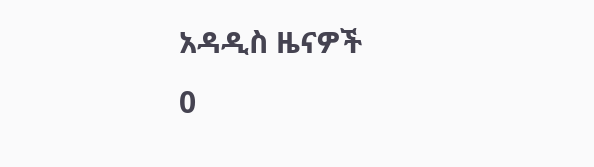አዳዲስ ዜናዎች
0